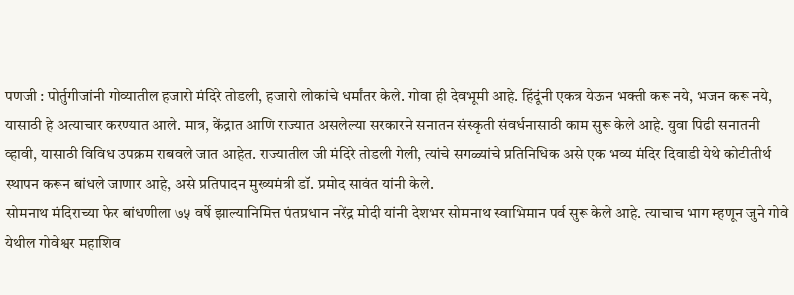पणजी : पोर्तुगीजांनी गोव्यातील हजारो मंदिरे तोडली, हजारो लोकांचे धर्मांतर केले. गोवा ही देवभूमी आहे. हिंदूंनी एकत्र येऊन भक्ती करू नये, भजन करू नये, यासाठी हे अत्याचार करण्यात आले. मात्र, केंद्रात आणि राज्यात असलेल्या सरकारने सनातन संस्कृती संवर्धनासाठी काम सुरू केले आहे. युवा पिढी सनातनी व्हावी, यासाठी विविध उपक्रम राबवले जात आहेत. राज्यातील जी मंदिरे तोडली गेली, त्यांचे सगळ्यांचे प्रतिनिधिक असे एक भव्य मंदिर दिवाडी येथे कोटीतीर्थ स्थापन करून बांधले जाणार आहे, असे प्रतिपादन मुख्यमंत्री डॉ. प्रमोद सावंत यांनी केले.
सोमनाथ मंदिराच्या फेर बांधणीला ७५ वर्षे झाल्यानिमित्त पंतप्रधान नरेंद्र मोदी यांनी देशभर सोमनाथ स्वाभिमान पर्व सुरू केले आहे. त्याचाच भाग म्हणून जुने गोवे येथील गोवेश्वर महाशिव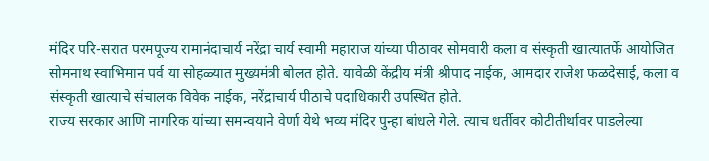मंदिर परि-सरात परमपूज्य रामानंदाचार्य नरेंद्रा चार्य स्वामी महाराज यांच्या पीठावर सोमवारी कला व संस्कृती खात्यातर्फे आयोजित सोमनाथ स्वाभिमान पर्व या सोहळ्यात मुख्यमंत्री बोलत होते. यावेळी केंद्रीय मंत्री श्रीपाद नाईक, आमदार राजेश फळदेसाई, कला व संस्कृती खात्याचे संचालक विवेक नाईक, नरेंद्राचार्य पीठाचे पदाधिकारी उपस्थित होते.
राज्य सरकार आणि नागरिक यांच्या समन्वयाने वेर्णा येथे भव्य मंदिर पुन्हा बांधले गेले. त्याच धर्तीवर कोटीतीर्थावर पाडलेल्या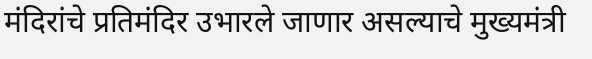मंदिरांचे प्रतिमंदिर उभारले जाणार असल्याचे मुख्यमंत्री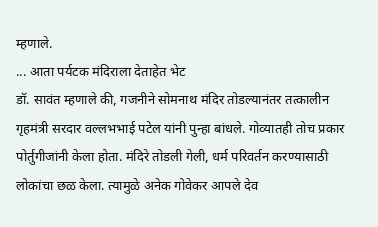म्हणाले.
... आता पर्यटक मंदिराला देताहेत भेट
डॉ. सावंत म्हणाले की, गजनीने सोमनाथ मंदिर तोडल्यानंतर तत्कालीन गृहमंत्री सरदार वल्लभभाई पटेल यांनी पुन्हा बांधले. गोव्यातही तोच प्रकार पोर्तुगीजांनी केला होता. मंदिरे तोडली गेली, धर्म परिवर्तन करण्यासाठी लोकांचा छळ केला. त्यामुळे अनेक गोवेकर आपले देव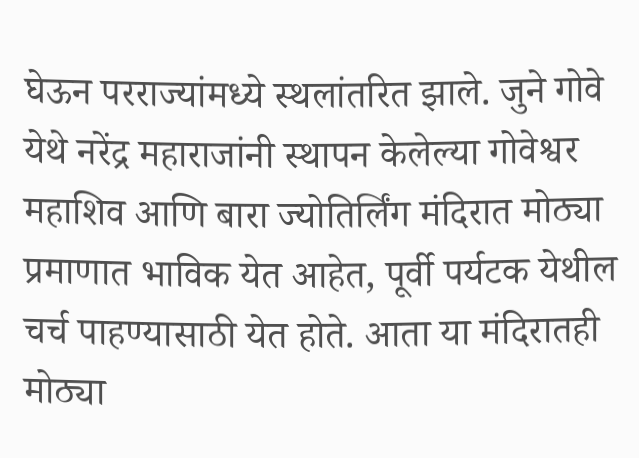घेऊन परराज्यांमध्ये स्थलांतरित झाले. जुने गोवे येथे नरेंद्र महाराजांनी स्थापन केलेल्या गोवेश्वर महाशिव आणि बारा ज्योतिर्लिंग मंदिरात मोठ्या प्रमाणात भाविक येत आहेत, पूर्वी पर्यटक येथील चर्च पाहण्यासाठी येत होते. आता या मंदिरातही मोठ्या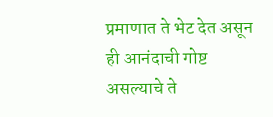प्रमाणात ते भेट देत असून ही आनंदाची गोष्ट असल्याचे ते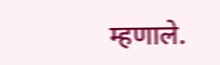म्हणाले.